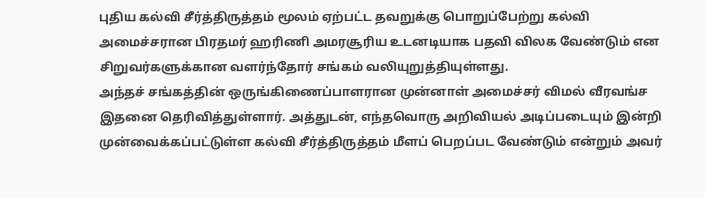புதிய கல்வி சீர்த்திருத்தம் மூலம் ஏற்பட்ட தவறுக்கு பொறுப்பேற்று கல்வி அமைச்சரான பிரதமர் ஹரிணி அமரசூரிய உடனடியாக பதவி விலக வேண்டும் என சிறுவர்களுக்கான வளர்ந்தோர் சங்கம் வலியுறுத்தியுள்ளது.
அந்தச் சங்கத்தின் ஒருங்கிணைப்பாளரான முன்னாள் அமைச்சர் விமல் வீரவங்ச இதனை தெரிவித்துள்ளார். அத்துடன், எந்தவொரு அறிவியல் அடிப்படையும் இன்றி முன்வைக்கப்பட்டுள்ள கல்வி சீர்த்திருத்தம் மீளப் பெறப்பட வேண்டும் என்றும் அவர்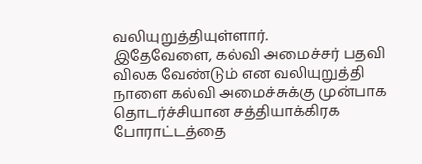வலியுறுத்தியுள்ளார்.
இதேவேளை, கல்வி அமைச்சர் பதவி விலக வேண்டும் என வலியுறுத்தி நாளை கல்வி அமைச்சுக்கு முன்பாக தொடர்ச்சியான சத்தியாக்கிரக போராட்டத்தை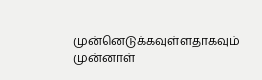முன்னெடுக்கவுள்ளதாகவும் முன்னாள்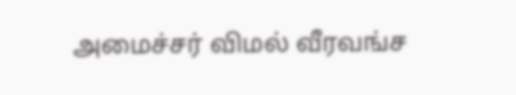அமைச்சர் விமல் வீரவங்ச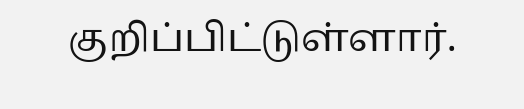குறிப்பிட்டுள்ளார்.